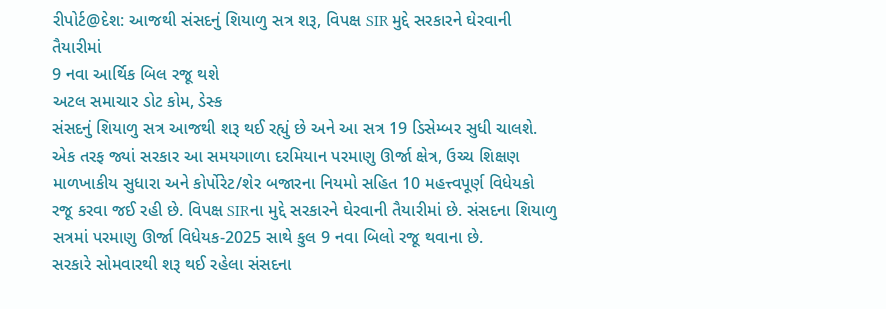રીપોર્ટ@દેશ: આજથી સંસદનું શિયાળુ સત્ર શરૂ, વિપક્ષ SIR મુદ્દે સરકારને ઘેરવાની તૈયારીમાં
9 નવા આર્થિક બિલ રજૂ થશે
અટલ સમાચાર ડોટ કોમ, ડેસ્ક
સંસદનું શિયાળુ સત્ર આજથી શરૂ થઈ રહ્યું છે અને આ સત્ર 19 ડિસેમ્બર સુધી ચાલશે. એક તરફ જ્યાં સરકાર આ સમયગાળા દરમિયાન પરમાણુ ઊર્જા ક્ષેત્ર, ઉચ્ચ શિક્ષણ માળખાકીય સુધારા અને કોર્પોરેટ/શેર બજારના નિયમો સહિત 10 મહત્ત્વપૂર્ણ વિધેયકો રજૂ કરવા જઈ રહી છે. વિપક્ષ SIRના મુદ્દે સરકારને ઘેરવાની તૈયારીમાં છે. સંસદના શિયાળુ સત્રમાં પરમાણુ ઊર્જા વિધેયક-2025 સાથે કુલ 9 નવા બિલો રજૂ થવાના છે.
સરકારે સોમવારથી શરૂ થઈ રહેલા સંસદના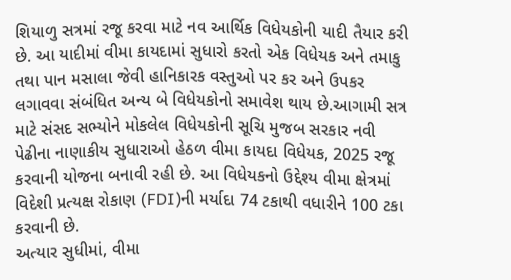શિયાળુ સત્રમાં રજૂ કરવા માટે નવ આર્થિક વિધેયકોની યાદી તૈયાર કરી છે. આ યાદીમાં વીમા કાયદામાં સુધારો કરતો એક વિધેયક અને તમાકુ તથા પાન મસાલા જેવી હાનિકારક વસ્તુઓ પર કર અને ઉપકર લગાવવા સંબંધિત અન્ય બે વિધેયકોનો સમાવેશ થાય છે.આગામી સત્ર માટે સંસદ સભ્યોને મોકલેલ વિધેયકોની સૂચિ મુજબ સરકાર નવી પેઢીના નાણાકીય સુધારાઓ હેઠળ વીમા કાયદા વિધેયક, 2025 રજૂ કરવાની યોજના બનાવી રહી છે. આ વિધેયકનો ઉદ્દેશ્ય વીમા ક્ષેત્રમાં વિદેશી પ્રત્યક્ષ રોકાણ (FDI)ની મર્યાદા 74 ટકાથી વધારીને 100 ટકા કરવાની છે.
અત્યાર સુધીમાં, વીમા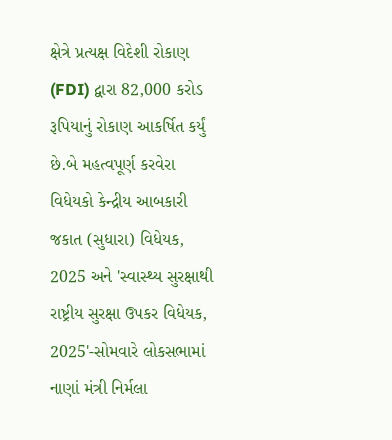ક્ષેત્રે પ્રત્યક્ષ વિદેશી રોકાણ (FDI) દ્વારા 82,000 કરોડ રૂપિયાનું રોકાણ આકર્ષિત કર્યું છે.બે મહત્વપૂર્ણ કરવેરા વિધેયકો કેન્દ્રીય આબકારી જકાત (સુધારા) વિધેયક, 2025 અને 'સ્વાસ્થ્ય સુરક્ષાથી રાષ્ટ્રીય સુરક્ષા ઉપકર વિધેયક, 2025'-સોમવારે લોકસભામાં નાણાં મંત્રી નિર્મલા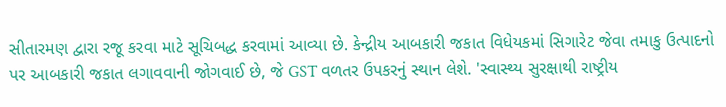સીતારમણ દ્વારા રજૂ કરવા માટે સૂચિબદ્ધ કરવામાં આવ્યા છે. કેન્દ્રીય આબકારી જકાત વિધેયકમાં સિગારેટ જેવા તમાકુ ઉત્પાદનો પર આબકારી જકાત લગાવવાની જોગવાઈ છે, જે GST વળતર ઉપકરનું સ્થાન લેશે. 'સ્વાસ્થ્ય સુરક્ષાથી રાષ્ટ્રીય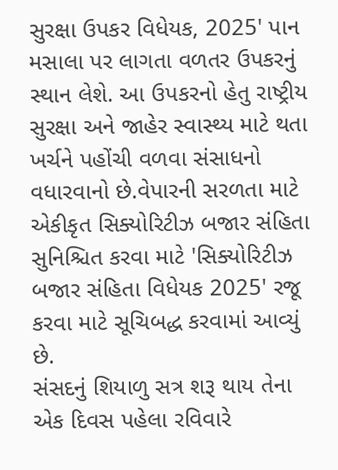સુરક્ષા ઉપકર વિધેયક, 2025' પાન મસાલા પર લાગતા વળતર ઉપકરનું સ્થાન લેશે. આ ઉપકરનો હેતુ રાષ્ટ્રીય સુરક્ષા અને જાહેર સ્વાસ્થ્ય માટે થતા ખર્ચને પહોંચી વળવા સંસાધનો વધારવાનો છે.વેપારની સરળતા માટે એકીકૃત સિક્યોરિટીઝ બજાર સંહિતા સુનિશ્ચિત કરવા માટે 'સિક્યોરિટીઝ બજાર સંહિતા વિધેયક 2025' રજૂ કરવા માટે સૂચિબદ્ધ કરવામાં આવ્યું છે.
સંસદનું શિયાળુ સત્ર શરૂ થાય તેના એક દિવસ પહેલા રવિવારે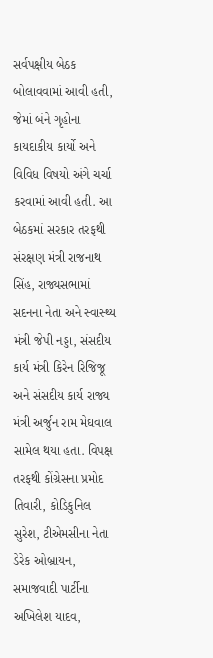સર્વપક્ષીય બેઠક બોલાવવામાં આવી હતી, જેમાં બંને ગૃહોના કાયદાકીય કાર્યો અને વિવિધ વિષયો અંગે ચર્ચા કરવામાં આવી હતી. આ બેઠકમાં સરકાર તરફથી સંરક્ષણ મંત્રી રાજનાથ સિંહ, રાજ્યસભામાં સદનના નેતા અને સ્વાસ્થ્ય મંત્રી જેપી નડ્ડા, સંસદીય કાર્ય મંત્રી કિરેન રિજિજૂ અને સંસદીય કાર્ય રાજ્ય મંત્રી અર્જુન રામ મેઘવાલ સામેલ થયા હતા. વિપક્ષ તરફથી કોંગ્રેસના પ્રમોદ તિવારી, કોડિકુનિલ સુરેશ, ટીએમસીના નેતા ડેરેક ઓબ્રાયન, સમાજવાદી પાર્ટીના અખિલેશ યાદવ,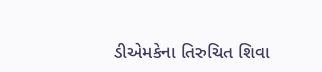ડીએમકેના તિરુચિત શિવા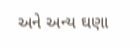અને અન્ય ઘણા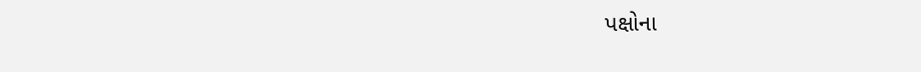પક્ષોના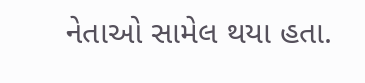નેતાઓ સામેલ થયા હતા.